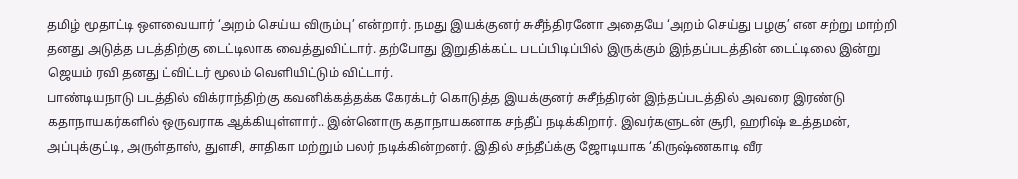தமிழ் மூதாட்டி ஔவையார் ‘அறம் செய்ய விரும்பு’ என்றார். நமது இயக்குனர் சுசீந்திரனோ அதையே ‘அறம் செய்து பழகு’ என சற்று மாற்றி தனது அடுத்த படத்திற்கு டைட்டிலாக வைத்துவிட்டார். தற்போது இறுதிக்கட்ட படப்பிடிப்பில் இருக்கும் இந்தப்படத்தின் டைட்டிலை இன்று ஜெயம் ரவி தனது ட்விட்டர் மூலம் வெளியிட்டும் விட்டார்.
பாண்டியநாடு படத்தில் விக்ராந்திற்கு கவனிக்கத்தக்க கேரக்டர் கொடுத்த இயக்குனர் சுசீந்திரன் இந்தப்படத்தில் அவரை இரண்டு கதாநாயகர்களில் ஒருவராக ஆக்கியுள்ளார்.. இன்னொரு கதாநாயகனாக சந்தீப் நடிக்கிறார். இவர்களுடன் சூரி, ஹரிஷ் உத்தமன், அப்புக்குட்டி, அருள்தாஸ், துளசி, சாதிகா மற்றும் பலர் நடிக்கின்றனர். இதில் சந்தீப்க்கு ஜோடியாக ‘கிருஷ்ணகாடி வீர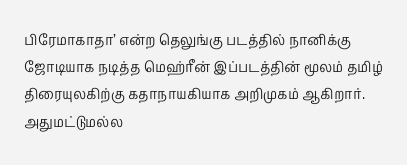பிரேமாகாதா’ என்ற தெலுங்கு படத்தில் நானிக்கு ஜோடியாக நடித்த மெஹ்ரீன் இப்படத்தின் மூலம் தமிழ் திரையுலகிற்கு கதாநாயகியாக அறிமுகம் ஆகிறார்.
அதுமட்டுமல்ல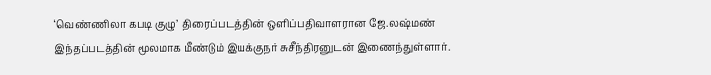‘வெண்ணிலா கபடி குழு’ திரைப்படத்தின் ஒளிப்பதிவாளரான ஜே.லஷ்மண் இந்தப்படத்தின் மூலமாக மீண்டும் இயக்குநர் சுசீந்திரனுடன் இணைந்துள்ளார்.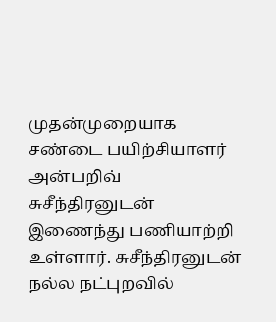முதன்முறையாக சண்டை பயிற்சியாளர் அன்பறிவ் சுசீந்திரனுடன் இணைந்து பணியாற்றி உள்ளார். சுசீந்திரனுடன் நல்ல நட்புறவில்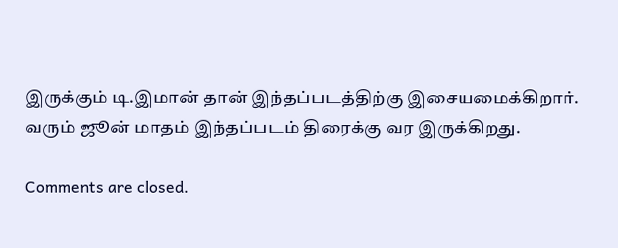இருக்கும் டி.இமான் தான் இந்தப்படத்திற்கு இசையமைக்கிறார். வரும் ஜூன் மாதம் இந்தப்படம் திரைக்கு வர இருக்கிறது.

Comments are closed.